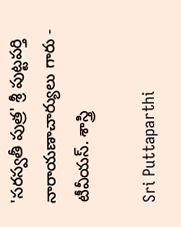'సరస్వతీ పుత్ర' శ్రీ పుట్టపర్తి నారాయణాచార్యులు గారు - టీవీయస్. శాస్త్రి

Sri Puttaparthi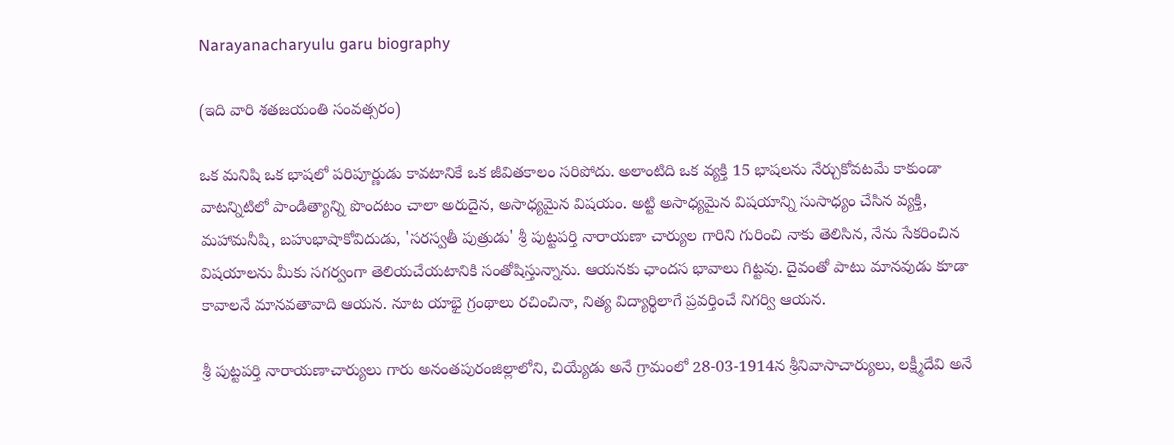Narayanacharyulu garu biography

(ఇది వారి శతజయంతి సంవత్సరం)

ఒక మనిషి ఒక భాషలో పరిపూర్ణుడు కావటానికే ఒక జీవితకాలం సరిపోదు. అలాంటిది ఒక వ్యక్తి 15 భాషలను నేర్చుకోవటమే కాకుండా వాటన్నిటిలో పాండిత్యాన్ని పొందటం చాలా అరుదైన, అసాధ్యమైన విషయం. అట్టి అసాధ్యమైన విషయాన్ని సుసాధ్యం చేసిన వ్యక్తి, మహామనీషి, బహుభాషాకోవిదుడు, 'సరస్వతీ పుత్రుడు' శ్రీ పుట్టపర్తి నారాయణా చార్యుల గారిని గురించి నాకు తెలిసిన, నేను సేకరించిన విషయాలను మీకు సగర్వంగా తెలియచేయటానికి సంతోషిస్తున్నాను. ఆయనకు ఛాందస భావాలు గిట్టవు. దైవంతో పాటు మానవుడు కూడా కావాలనే మానవతావాది ఆయన. నూట యాభై గ్రంథాలు రచించినా, నిత్య విద్యార్థిలాగే ప్రవర్తించే నిగర్వి ఆయన.

శ్రీ పుట్టపర్తి నారాయణాచార్యులు గారు అనంతపురంజిల్లాలోని, చియ్యేడు అనే గ్రామంలో 28-03-1914న శ్రీనివాసాచార్యులు, లక్ష్మీదేవి అనే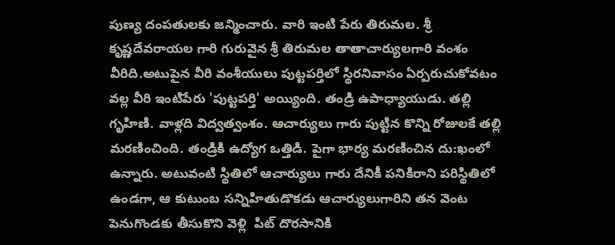పుణ్య దంపతులకు జన్మించారు. వారి ఇంటి పేరు తిరుమల. శ్రీ కృష్ణదేవరాయల గారి గురువైన శ్రీ తిరుమల తాతాచార్యులగారి వంశం వీరిది.అటుపైన వీరి వంశీయులు పుట్టపర్తిలో స్థిరనివాసం ఏర్పరుచుకోవటం వల్ల వీరి ఇంటిపేరు 'పుట్టపర్తి' అయ్యింది. తండ్రి ఉపాధ్యాయుడు. తల్లి గృహిణి. వాళ్లది విద్వత్వంశం. ఆచార్యులు గారు పుట్టిన కొన్ని రోజులకే తల్లి మరణించింది. తండ్రికి ఉద్యోగ ఒత్తిడి. పైగా భార్య మరణించిన దు:ఖంలో ఉన్నారు. అటువంటి స్థితిలో ఆచార్యులు గారు దేనికీ పనికిరాని పరిస్థితిలో ఉండగా, ఆ కుటుంబ సన్నిహితుడొకడు ఆచార్యులుగారిని తన వెంట పెనుగొండకు తీసుకొని వెళ్లి  పిట్ దొరసానికి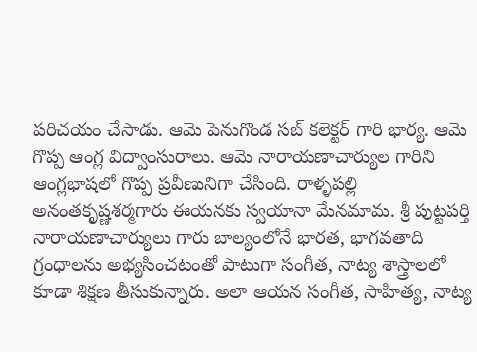పరిచయం చేసాడు. ఆమె పెనుగొండ సబ్ కలెక్టర్ గారి భార్య. ఆమె గొప్ప ఆంగ్ల విద్వాంసురాలు. ఆమె నారాయణాచార్యుల గారిని ఆంగ్లభాషలో గొప్ప ప్రవీణునిగా చేసింది. రాళ్ళపల్లి అనంతకృష్ణశర్మగారు ఈయనకు స్వయానా మేనమామ. శ్రీ పుట్టపర్తి నారాయణాచార్యులు గారు బాల్యంలోనే భారత, భాగవతాది గ్రంధాలను అభ్యసించటంతో పాటుగా సంగీత, నాట్య శాస్త్రాలలో కూడా శిక్షణ తీసుకున్నారు. అలా ఆయన సంగీత, సాహిత్య, నాట్య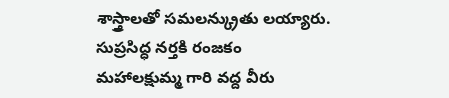శాస్త్రాలతో సమలన్క్రుతు లయ్యారు. సుప్రసిద్ధ నర్తకి రంజకం మహాలక్షుమ్మ గారి వద్ద వీరు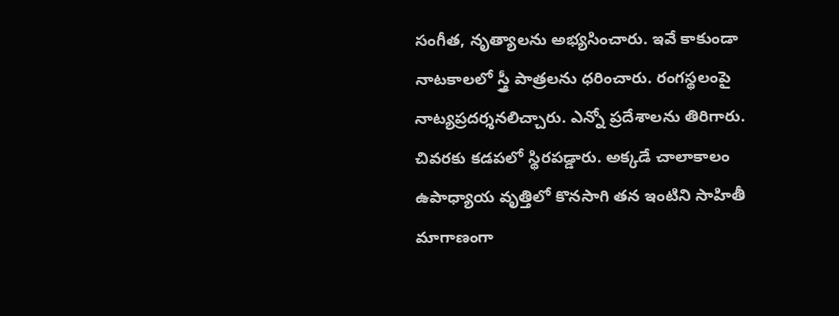సంగీత, నృత్యాలను అభ్యసించారు. ఇవే కాకుండా నాటకాలలో స్త్రీ పాత్రలను ధరించారు. రంగస్థలంపై నాట్యప్రదర్శనలిచ్చారు. ఎన్నో ప్రదేశాలను తిరిగారు. చివరకు కడపలో స్థిరపడ్డారు. అక్కడే చాలాకాలం ఉపాధ్యాయ వృత్తిలో కొనసాగి తన ఇంటిని సాహితీ మాగాణంగా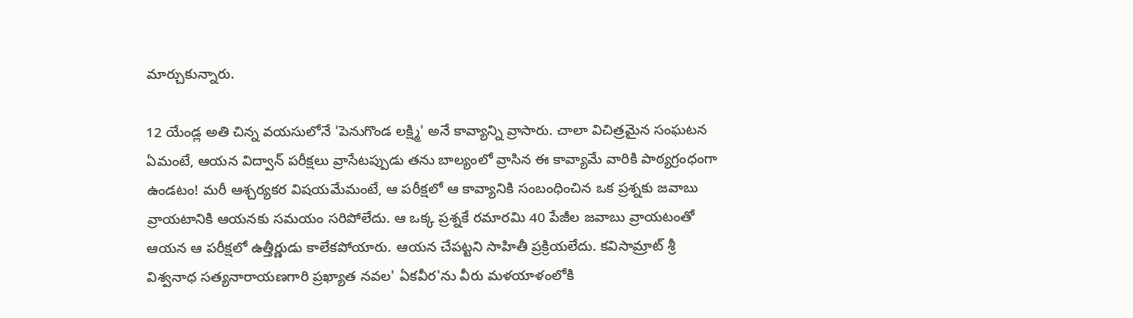మార్చుకున్నారు.

12 యేండ్ల అతి చిన్న వయసులోనే 'పెనుగొండ లక్ష్మి' అనే కావ్యాన్ని వ్రాసారు. చాలా విచిత్రమైన సంఘటన ఏమంటే, ఆయన విద్వాన్ పరీక్షలు వ్రాసేటప్పుడు తను బాల్యంలో వ్రాసిన ఈ కావ్యామే వారికి పాఠ్యగ్రంధంగా ఉండటం! మరీ ఆశ్చర్యకర విషయమేమంటే, ఆ పరీక్షలో ఆ కావ్యానికి సంబంధించిన ఒక ప్రశ్నకు జవాబు వ్రాయటానికి ఆయనకు సమయం సరిపోలేదు. ఆ ఒక్క ప్రశ్నకే రమారమి 40 పేజీల జవాబు వ్రాయటంతో ఆయన ఆ పరీక్షలో ఉత్తీర్ణుడు కాలేకపోయారు. ఆయన చేపట్టని సాహితీ ప్రక్రియలేదు. కవిసామ్రాట్ శ్రీ విశ్వనాధ సత్యనారాయణగారి ప్రఖ్యాత నవల' ఏకవీర'ను వీరు మళయాళంలోకి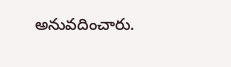అనువదించారు.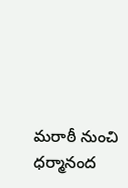మరాఠీ నుంచి ధర్మానంద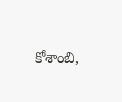కోశాంబి,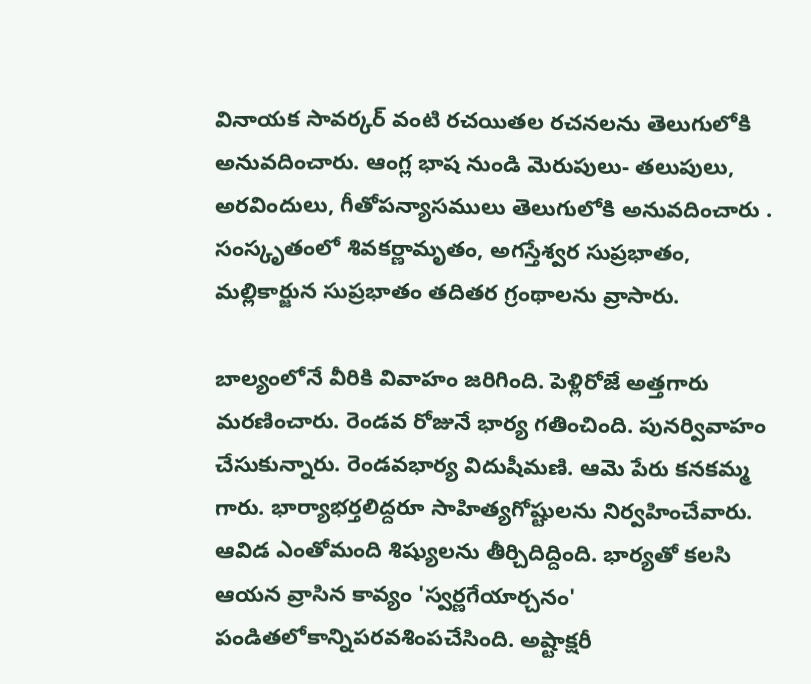వినాయక సావర్కర్ వంటి రచయితల రచనలను తెలుగులోకి అనువదించారు. ఆంగ్ల భాష నుండి మెరుపులు- తలుపులు, అరవిందులు, గీతోపన్యాసములు తెలుగులోకి అనువదించారు . సంస్కృతంలో శివకర్ణామృతం, అగస్తేశ్వర సుప్రభాతం, మల్లికార్జున సుప్రభాతం తదితర గ్రంథాలను వ్రాసారు.

బాల్యంలోనే వీరికి వివాహం జరిగింది. పెళ్లిరోజే అత్తగారు మరణించారు. రెండవ రోజునే భార్య గతించింది. పునర్వివాహం చేసుకున్నారు. రెండవభార్య విదుషీమణి. ఆమె పేరు కనకమ్మ గారు. భార్యాభర్తలిద్దరూ సాహిత్యగోష్టులను నిర్వహించేవారు. ఆవిడ ఎంతోమంది శిష్యులను తీర్చిదిద్దింది. భార్యతో కలసి ఆయన వ్రాసిన కావ్యం 'స్వర్ణగేయార్చనం' పండితలోకాన్నిపరవశింపచేసింది. అష్టాక్షరీ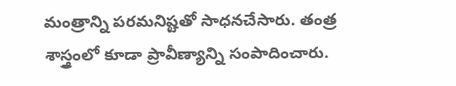మంత్రాన్ని పరమనిష్టతో సాధనచేసారు. తంత్ర శాస్త్రంలో కూడా ప్రావీణ్యాన్ని సంపాదించారు.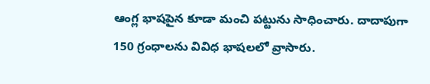ఆంగ్ల భాషపైన కూడా మంచి పట్టును సాధించారు. దాదాపుగా 150 గ్రంధాలను వివిధ భాషలలో వ్రాసారు.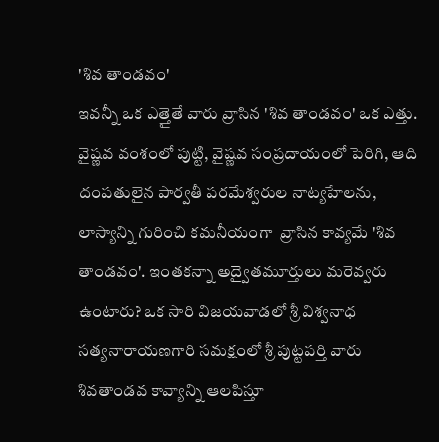'శివ తాండవం'
ఇవన్నీ ఒక ఎత్తైతే వారు వ్రాసిన 'శివ తాండవం' ఒక ఎత్తు. వైష్ణవ వంశంలో పుట్టి, వైష్ణవ సంప్రదాయంలో పెరిగి, ఆది దంపతులైన పార్వతీ పరమేశ్వరుల నాట్యహేలను, లాస్యాన్ని గురించి కమనీయంగా  వ్రాసిన కావ్యమే 'శివ తాండవం'. ఇంతకన్నా అద్వైతమూర్తులు మరెవ్వరు ఉంటారు? ఒక సారి విజయవాడలో శ్రీ విశ్వనాధ సత్యనారాయణగారి సమక్షంలో శ్రీ పుట్టపర్తి వారు శివతాండవ కావ్యాన్ని ఆలపిస్తూ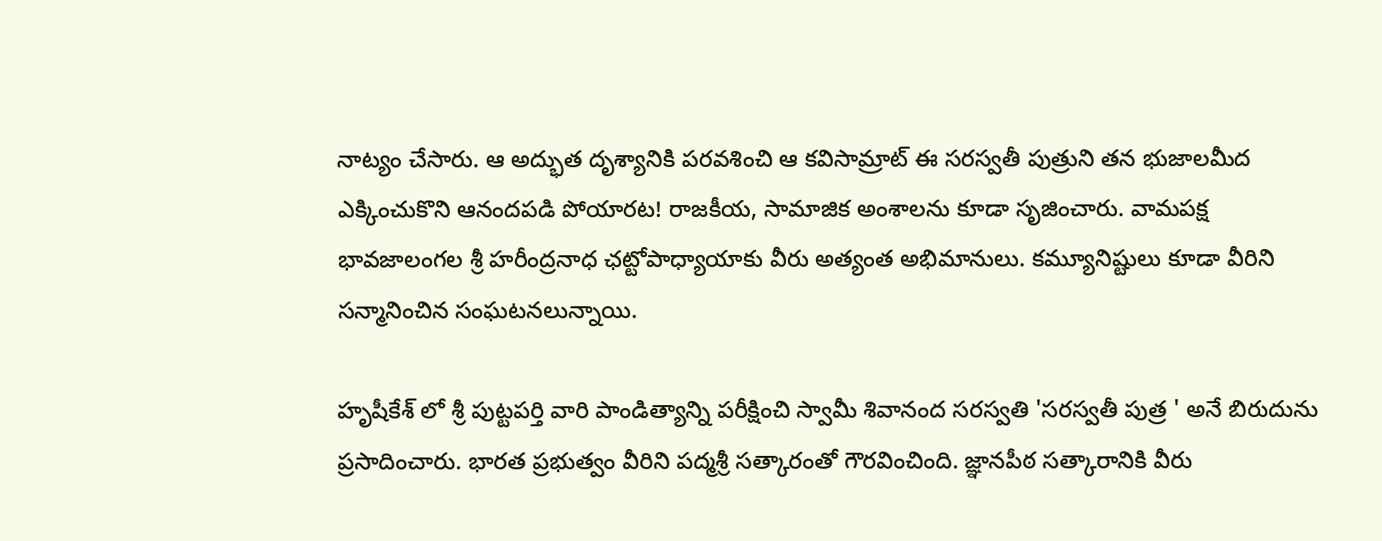నాట్యం చేసారు. ఆ అద్భుత దృశ్యానికి పరవశించి ఆ కవిసామ్రాట్ ఈ సరస్వతీ పుత్రుని తన భుజాలమీద ఎక్కించుకొని ఆనందపడి పోయారట! రాజకీయ, సామాజిక అంశాలను కూడా సృజించారు. వామపక్ష భావజాలంగల శ్రీ హరీంద్రనాధ ఛట్టోపాధ్యాయాకు వీరు అత్యంత అభిమానులు. కమ్యూనిష్టులు కూడా వీరిని సన్మానించిన సంఘటనలున్నాయి.

హృషీకేశ్ లో శ్రీ పుట్టపర్తి వారి పాండిత్యాన్ని పరీక్షించి స్వామీ శివానంద సరస్వతి 'సరస్వతీ పుత్ర ' అనే బిరుదును ప్రసాదించారు. భారత ప్రభుత్వం వీరిని పద్మశ్రీ సత్కారంతో గౌరవించింది. జ్ఞానపీఠ సత్కారానికి వీరు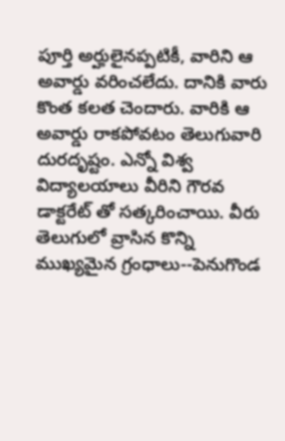పూర్తి అర్హులైనప్పటికీ, వారిని ఆ అవార్డు వరించలేదు. దానికి వారు కొంత కలత చెందారు. వారికి ఆ అవార్డు రాకపోవటం తెలుగువారి దురదృష్టం. ఎన్నో విశ్వ విద్యాలయాలు వీరిని గౌరవ డాక్టరేట్ తో సత్కరించాయి. వీరు తెలుగులో వ్రాసిన కొన్ని ముఖ్యమైన గ్రంధాలు--పెనుగొండ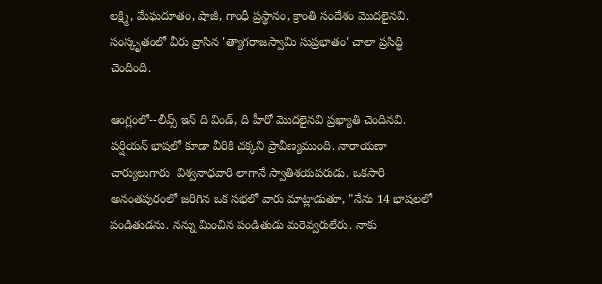లక్ష్మి, మేఘదూతం, షాజీ, గాంధీ ప్రస్థానం, క్రాంతి సందేశం మొదలైనవి. సంస్కృతంలో వీరు వ్రాసిన 'త్యాగరాజస్వామి సుప్రభాతం' చాలా ప్రసిద్ధి చెందింది.

ఆంగ్లంలో--లీవ్స్ ఇన్ ది విండ్, ది హీరో మొదలైనవి ప్రఖ్యాతి చెందినవి. పర్షియన్ భాషలో కూడా వీరికి చక్కని ప్రావీణ్యముంది. నారాయణా చార్యులుగారు  విశ్వనాధవారి లాగానే స్వాతిశయపరుడు. ఒకసారి అనంతపురంలో జరిగిన ఒక సభలో వారు మాట్లాడుతూ, "నేను 14 భాషలలో పండితుడను. నన్ను మించిన పండితుడు మరెవ్వరులేరు. నాకు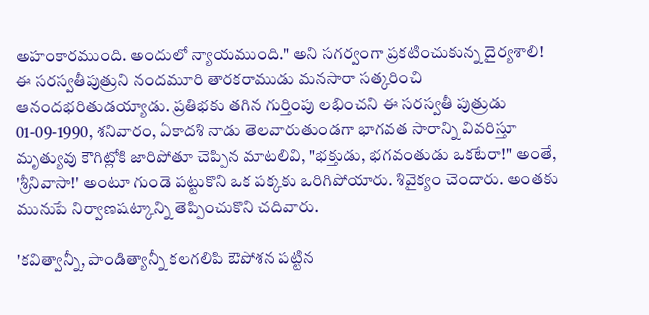అహంకారముంది. అందులో న్యాయముంది." అని సగర్వంగా ప్రకటించుకున్న దైర్యశాలి! ఈ సరస్వతీపుత్రుని నందమూరి తారకరాముడు మనసారా సత్కరించి ఆనందభరితుడయ్యాడు. ప్రతిభకు తగిన గుర్తింపు లభించని ఈ సరస్వతీ పుత్రుడు 01-09-1990, శనివారం, ఏకాదశి నాడు తెలవారుతుండగా భాగవత సారాన్ని వివరిస్తూ మృత్యువు కౌగిట్లోకి జారిపోతూ చెప్పిన మాటలివి, "భక్తుడు, భగవంతుడు ఒకటేరా!" అంతే, 'శ్రీనివాసా!' అంటూ గుండె పట్టుకొని ఒక పక్కకు ఒరిగిపోయారు. శివైక్యం చెందారు. అంతకు మునుపే నిర్వాణషట్కాన్ని తెప్పించుకొని చదివారు.

'కవిత్వాన్నీ, పాండిత్యాన్నీ కలగలిపి ఔపోశన పట్టిన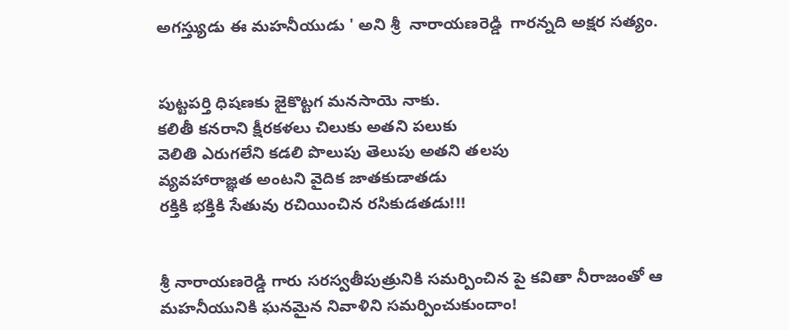అగస్త్యుడు ఈ మహనీయుడు ' అని శ్రీ  నారాయణరెడ్డి  గారన్నది అక్షర సత్యం.


పుట్టపర్తి ధిషణకు జైకొట్టగ మనసాయె నాకు.
కలితీ కనరాని క్షీరకళలు చిలుకు అతని పలుకు
వెలితి ఎరుగలేని కడలి పొలుపు తెలుపు అతని తలపు
వ్యవహారాజ్ఞత అంటని వైదిక జాతకుడాతడు
రక్తికి భక్తికి సేతువు రచియించిన రసికుడతడు!!!


శ్రీ నారాయణరెడ్డి గారు సరస్వతీపుత్రునికి సమర్పించిన పై కవితా నీరాజంతో ఆ మహనీయునికి ఘనమైన నివాళిని సమర్పించుకుందాం!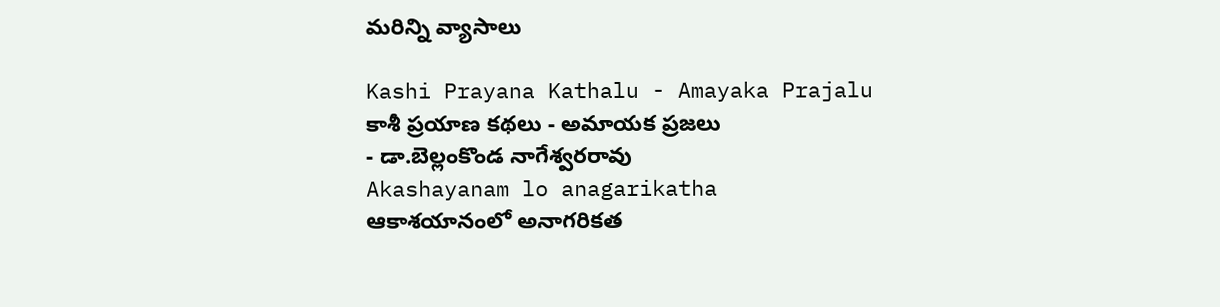మరిన్ని వ్యాసాలు

Kashi Prayana Kathalu - Amayaka Prajalu
కాశీ ప్రయాణ కథలు - అమాయక ప్రజలు
- డా.బెల్లంకొండ నాగేశ్వరరావు
Akashayanam lo anagarikatha
ఆకాశయానంలో అనాగరికత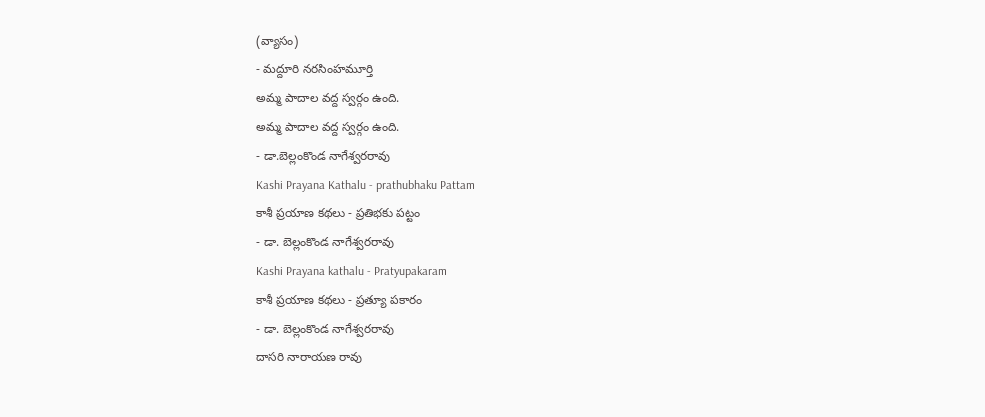(వ్యాసం)
- మద్దూరి నరసింహమూర్తి
అమ్మ పాదాల వద్ద స్వర్గం ఉంది.
అమ్మ పాదాల వద్ద స్వర్గం ఉంది.
- డా.బెల్లంకొండ నాగేశ్వరరావు
Kashi Prayana Kathalu - prathubhaku Pattam
కాశీ ప్రయాణ కథలు - ప్రతిభకు పట్టం
- డా. బెల్లంకొండ నాగేశ్వరరావు
Kashi Prayana kathalu - Pratyupakaram
కాశీ ప్రయాణ కథలు - ప్రత్యూ పకారం
- డా. బెల్లంకొండ నాగేశ్వరరావు
దాసరి నారాయణ రావు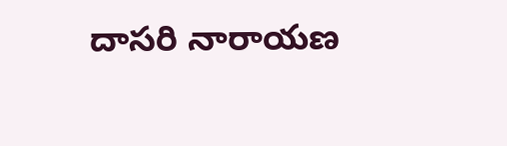దాసరి నారాయణ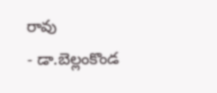రావు
- డా.బెల్లంకొండ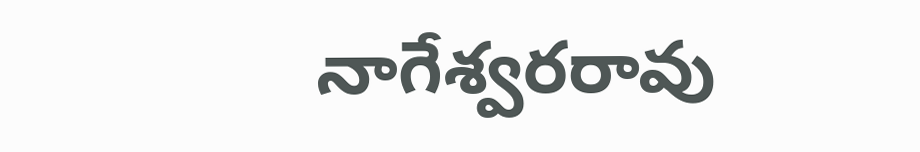నాగేశ్వరరావు